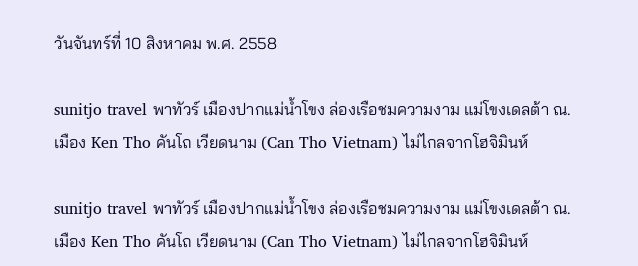วันจันทร์ที่ 10 สิงหาคม พ.ศ. 2558

sunitjo travel พาทัวร์ เมืองปากแม่น้ำโขง ล่องเรือชมความงาม แม่โขงเดลต้า ณ.เมือง Ken Tho คันโถ เวียดนาม (Can Tho Vietnam) ไม่ไกลจากโฮจิมินห์

sunitjo travel พาทัวร์ เมืองปากแม่น้ำโขง ล่องเรือชมความงาม แม่โขงเดลต้า ณ.เมือง Ken Tho คันโถ เวียดนาม (Can Tho Vietnam) ไม่ไกลจากโฮจิมินห์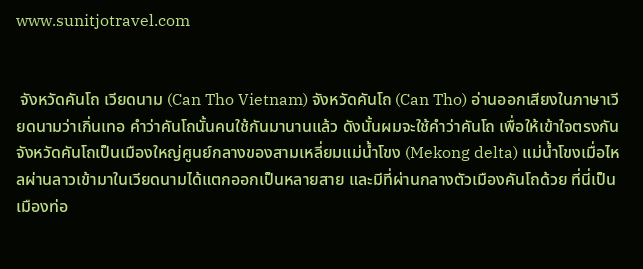www.sunitjotravel.com


 จังหวัดคันโถ เวียดนาม (Can Tho Vietnam) จังหวัดคันโถ (Can Tho) อ่านออกเสียงในภาษาเวียดนามว่าเกิ่นเทอ คำว่าคันโถนั้นคนใช้กันมานานแล้ว ดังนั้นผมจะใช้คำว่าคันโถ เพื่อให้เข้าใจตรงกัน จังหวัดคันโถเป็นเมืองใหญ่ศูนย์กลางของสามเหลี่ยมแม่น้ำโขง (Mekong delta) แม่น้ำโขงเมื่อไหลผ่านลาวเข้ามาในเวียดนามได้แตกออกเป็นหลายสาย และมีที่ผ่านกลางตัวเมืองคันโถด้วย ที่นี่เป็นเมืองท่อ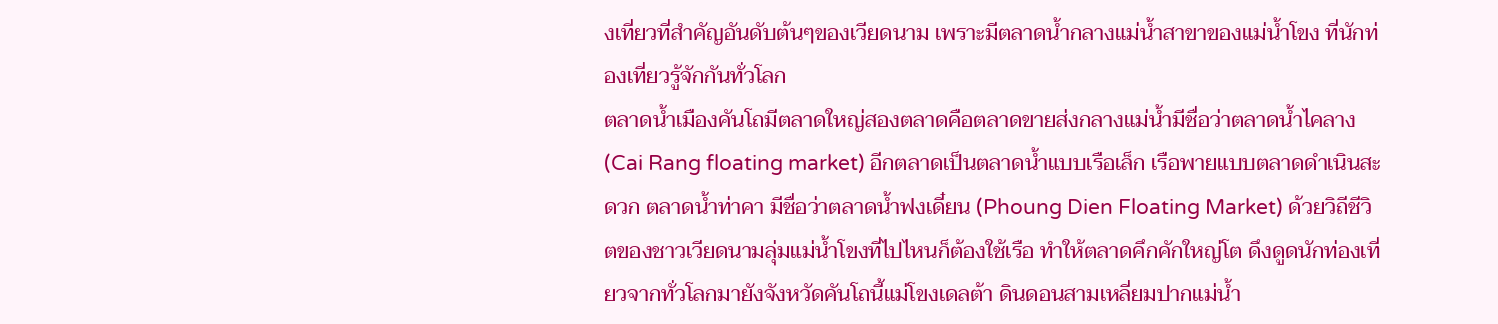งเที่ยวที่สำคัญอันดับต้นๆของเวียดนาม เพราะมีตลาดน้ำกลางแม่น้ำสาขาของแม่น้ำโขง ที่นักท่องเที่ยวรู้จักกันทั่วโลก
ตลาดน้ำเมืองคันโถมีตลาดใหญ่สองตลาดคือตลาดขายส่งกลางแม่น้ำมีชื่อว่าตลาดน้ำไคลาง (Cai Rang floating market) อีกตลาดเป็นตลาดน้ำแบบเรือเล็ก เรือพายแบบตลาดดำเนินสะดวก ตลาดน้ำท่าคา มีชื่อว่าตลาดน้ำฟงเดี๋ยน (Phoung Dien Floating Market) ด้วยวิถีชีวิตของชาวเวียดนามลุ่มแม่น้ำโขงที่ไปไหนก็ต้องใช้เรือ ทำให้ตลาดคึกคักใหญ่โต ดึงดูดนักท่องเที่ยวจากทั่วโลกมายังจังหวัดคันโถนี้แม่โขงเดลต้า ดินดอนสามเหลี่ยมปากแม่น้ำ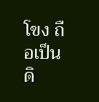โขง ถือเป็นดิ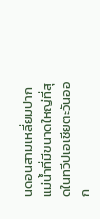นดอนสามเหลี่ยมปากแม่น้ำที่มีขนาดใหญ่ที่สุดในทวีปเอเชียตะวันออก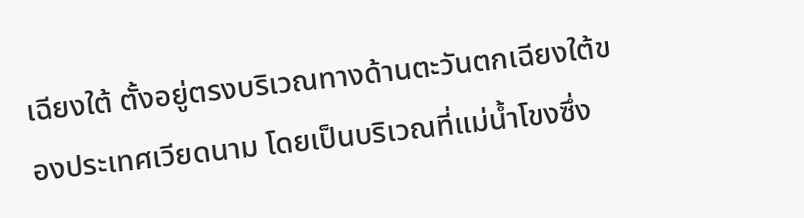เฉียงใต้ ตั้งอยู่ตรงบริเวณทางด้านตะวันตกเฉียงใต้ของประเทศเวียดนาม โดยเป็นบริเวณที่แม่น้ำโขงซึ่ง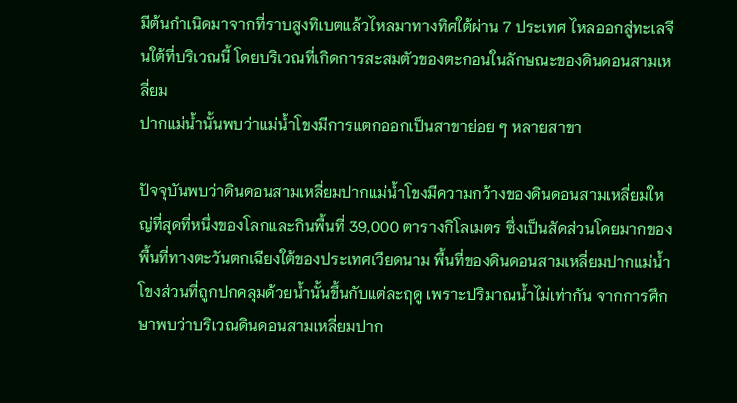มีต้นกำเนิดมาจากที่ราบสูงทิเบตแล้วไหลมาทางทิศใต้ผ่าน 7 ประเทศ ไหลออกสู่ทะเลจีนใต้ที่บริเวณนี้ โดยบริเวณที่เกิดการสะสมตัวของตะกอนในลักษณะของดินดอนสามเหลี่ยม
ปากแม่น้ำนั้นพบว่าแม่น้ำโขงมีการแตกออกเป็นสาขาย่อย ๆ หลายสาขา

ปัจจุบันพบว่าดินดอนสามเหลี่ยมปากแม่น้ำโขงมีความกว้างของดินดอนสามเหลี่ยมใหญ่ที่สุดที่หนึ่งของโลกและกินพื้นที่ 39,000 ตารางกิโลเมตร ซึ่งเป็นสัดส่วนโดยมากของพื้นที่ทางตะวันตกเฉียงใต้ของประเทศเวียดนาม พื้นที่ของดินดอนสามเหลี่ยมปากแม่น้ำโขงส่วนที่ถูกปกคลุมด้วยน้ำนั้นขึ้นกับแต่ละฤดู เพราะปริมาณน้ำไม่เท่ากัน จากการศึกษาพบว่าบริเวณดินดอนสามเหลี่ยมปาก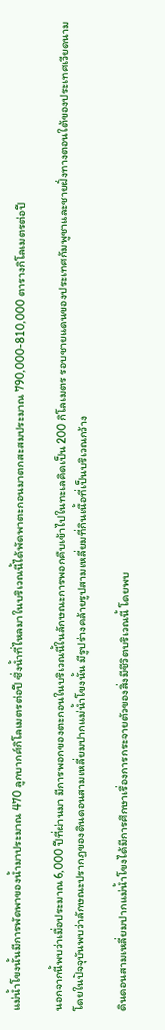แม่น้ำโขงนั้นมีการพัดพาของน้ำมาประมาณ 470 ลูกบากศ์กิโลเมตรต่อปี ซึ่งน้ำที่ไหลมาในบริเวณนี้ได้พัดพาตะกอนมาตกสะสมประมาณ 790,000-810,000 ตารางกิโลเมตรต่อปี

นอกจากนี้พบว่าเมื่อประมาณ 6,000 ปีที่ผ่านมา มีการพอกของตะกอนในบริเวณนี้ในลักษณะการพอกคืบเข้าไปในทะเลคิดเป็น 200 กิโลเมตร รอบชายแดนของประเทศกัมพูชาและชายฝั่งทางตอนใต้ของประเทศเวียดนาม โดยในปัจจุบันพบว่าลักษณะปรากฏของดินดอนสามเหลี่ยมปากแม่น้ำโขงนั้น มีรูปร่างคล้ายรูปสามเหลี่ยมที่กินเนื้อที่เป็นบริเวณกว้าง

ดินดอนสามเหลี่ยมปากแม่น้ำโขงได้มีการศึกษาเรื่องการกระจายตัวของสิ่งมีชีวิตบริเวณนี้ โดยพบ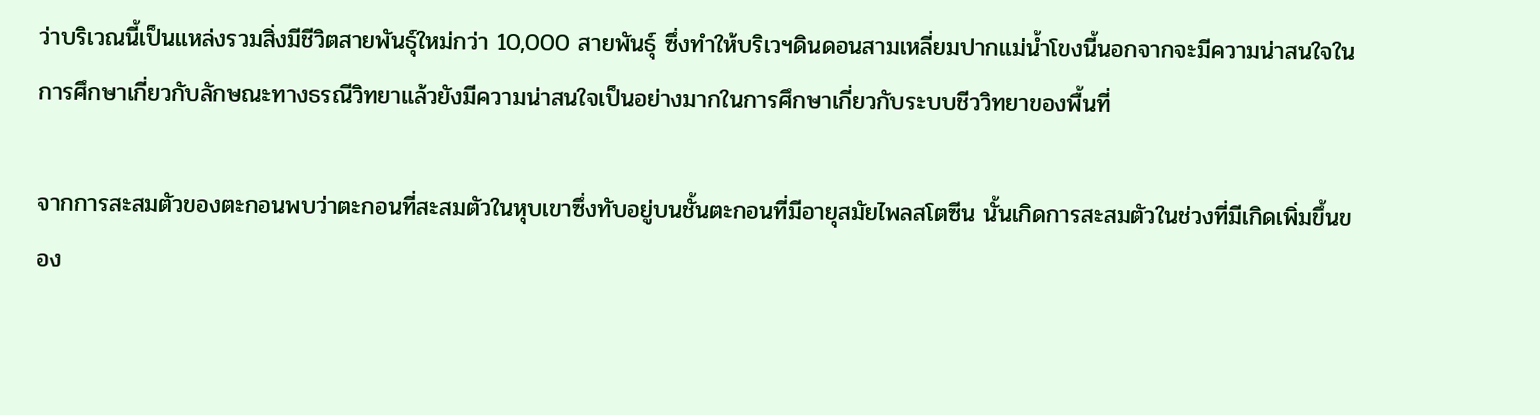ว่าบริเวณนี้เป็นแหล่งรวมสิ่งมีชีวิตสายพันธุ์ใหม่กว่า 10,000 สายพันธุ์ ซึ่งทำให้บริเวฯดินดอนสามเหลี่ยมปากแม่น้ำโขงนี้นอกจากจะมีความน่าสนใจในการศึกษาเกี่ยวกับลักษณะทางธรณีวิทยาแล้วยังมีความน่าสนใจเป็นอย่างมากในการศึกษาเกี่ยวกับระบบชีววิทยาของพื้นที่

จากการสะสมตัวของตะกอนพบว่าตะกอนที่สะสมตัวในหุบเขาซึ่งทับอยู่บนชั้นตะกอนที่มีอายุสมัยไพลสโตซีน นั้นเกิดการสะสมตัวในช่วงที่มีเกิดเพิ่มขึ้นของ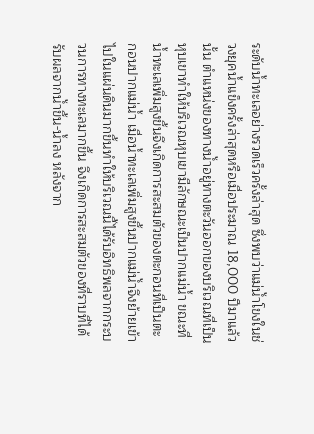ระดับน้ำทะเลอย่างรวดเร็วครั้งล่าสุด ซึ่งพบว่าแม่น้ำโขงในช่วงยุคน้ำแข็งครั้งล่าสุดหรือเมื่อประมาณ 18,000 ปีมาแล้วนั้น ตำแหน่งของทางน้ำอยู่ทางตะวันออกของบริเวณที่เป็นหุบเขาทำให้บริเวณหุบเขามีลักษณะเป็นปากแม่น้ำ ขณะที่น้ำทะเลเพิ่มสูงขึ้นจึงเกิดการสะสมตัวของตะกอนที่เป็นตะกอนปากแม่น้ำ เมื่อน้ำทะเลเพิ่มสูงขึ้นปากแม่น้ำจึงย้ายเข้าไปในแผ่นดินมากขึ้นทำให้บริเวณนี้ได้รับอิทธิพลจากกระบวนการทางทะเลมากขึ้น จึงเกิดการสะสมตัวของที่ราบที่ได้รับผลจากน้ำขึ้น-น้ำลง หลังจาก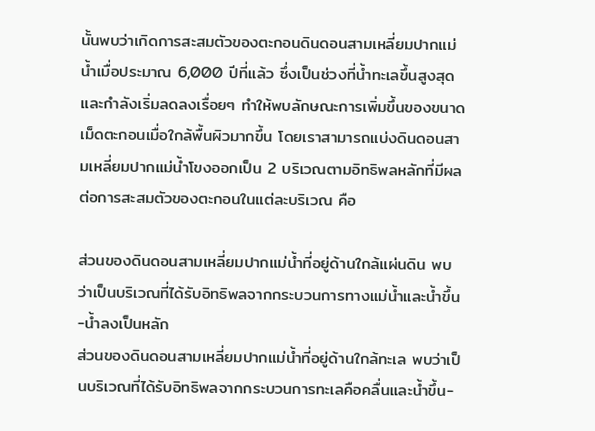นั้นพบว่าเกิดการสะสมตัวของตะกอนดินดอนสามเหลี่ยมปากแม่น้ำเมื่อประมาณ 6,000 ปีที่แล้ว ซึ่งเป็นช่วงที่น้ำทะเลขึ้นสูงสุดและกำลังเริ่มลดลงเรื่อยๆ ทำให้พบลักษณะการเพิ่มขึ้นของขนาดเม็ดตะกอนเมื่อใกล้พื้นผิวมากขึ้น โดยเราสามารถแบ่งดินดอนสามเหลี่ยมปากแม่น้ำโขงออกเป็น 2 บริเวณตามอิทธิพลหลักที่มีผลต่อการสะสมตัวของตะกอนในแต่ละบริเวณ คือ

ส่วนของดินดอนสามเหลี่ยมปากแม่น้ำที่อยู่ด้านใกล้แผ่นดิน พบว่าเป็นบริเวณที่ได้รับอิทธิพลจากกระบวนการทางแม่น้ำและน้ำขึ้น-น้ำลงเป็นหลัก
ส่วนของดินดอนสามเหลี่ยมปากแม่น้ำที่อยู่ด้านใกล้ทะเล พบว่าเป็นบริเวณที่ได้รับอิทธิพลจากกระบวนการทะเลคือคลื่นและน้ำขึ้น-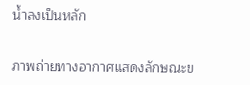น้ำลงเป็นหลัก


ภาพถ่ายทางอากาศแสดงลักษณะข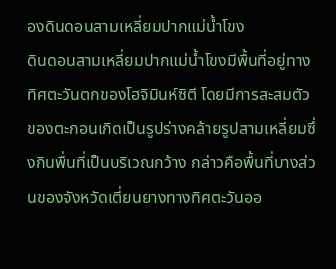องดินดอนสามเหลี่ยมปากแม่น้ำโขง
ดินดอนสามเหลี่ยมปากแม่น้ำโขงมีพื้นที่อยู่ทางทิศตะวันตกของโฮจิมินห์ซิตี โดยมีการสะสมตัวของตะกอนเกิดเป็นรูปร่างคล้ายรูปสามเหลี่ยมซึ่งกินพื่นที่เป็นบริเวณกว้าง กล่าวคือพื้นที่บางส่วนของจังหวัดเตี่ยนยางทางทิศตะวันออ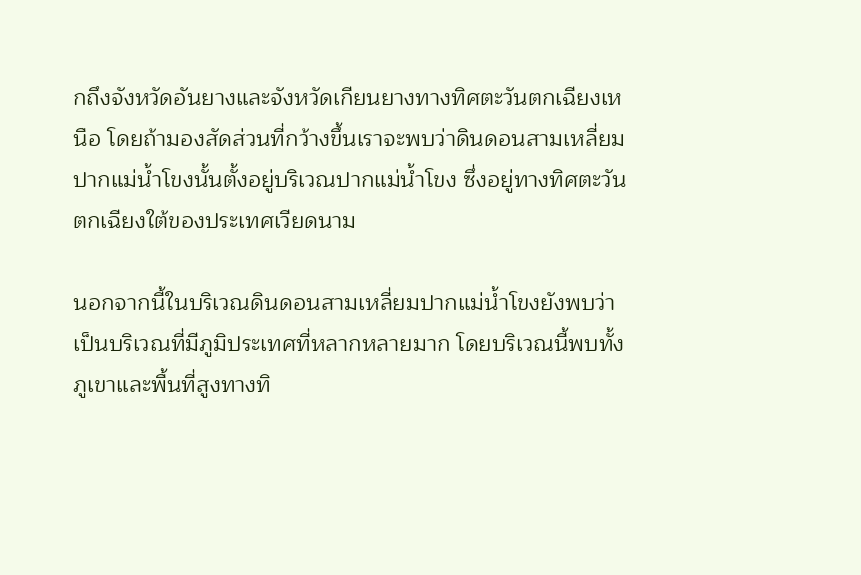กถึงจังหวัดอันยางและจังหวัดเกียนยางทางทิศตะวันตกเฉียงเหนือ โดยถ้ามองสัดส่วนที่กว้างขึ้นเราจะพบว่าดินดอนสามเหลี่ยมปากแม่น้ำโขงนั้นตั้งอยู่บริเวณปากแม่น้ำโขง ซึ่งอยู่ทางทิศตะวันตกเฉียงใต้ของประเทศเวียดนาม

นอกจากนี้ในบริเวณดินดอนสามเหลี่ยมปากแม่น้ำโขงยังพบว่าเป็นบริเวณที่มีภูมิประเทศที่หลากหลายมาก โดยบริเวณนี้พบทั้งภูเขาและพื้นที่สูงทางทิ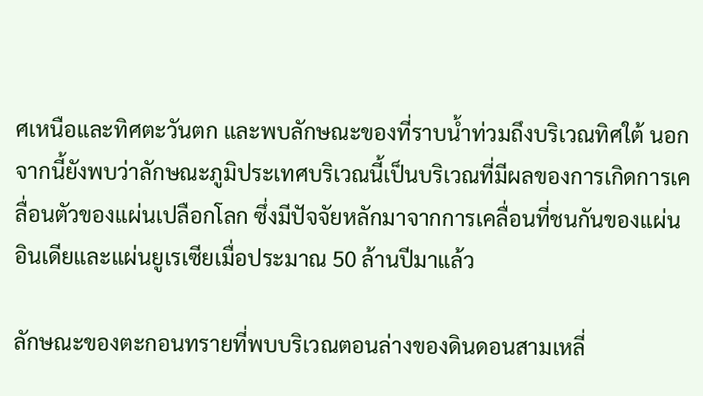ศเหนือและทิศตะวันตก และพบลักษณะของที่ราบน้ำท่วมถึงบริเวณทิศใต้ นอกจากนี้ยังพบว่าลักษณะภูมิประเทศบริเวณนี้เป็นบริเวณที่มีผลของการเกิดการเคลื่อนตัวของแผ่นเปลือกโลก ซึ่งมีปัจจัยหลักมาจากการเคลื่อนที่ชนกันของแผ่นอินเดียและแผ่นยูเรเซียเมื่อประมาณ 50 ล้านปีมาแล้ว

ลักษณะของตะกอนทรายที่พบบริเวณตอนล่างของดินดอนสามเหลี่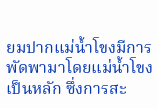ยมปากแม่น้ำโขงมีการพัดพามาโดยแม่น้ำโขงเป็นหลัก ซึ่งการสะ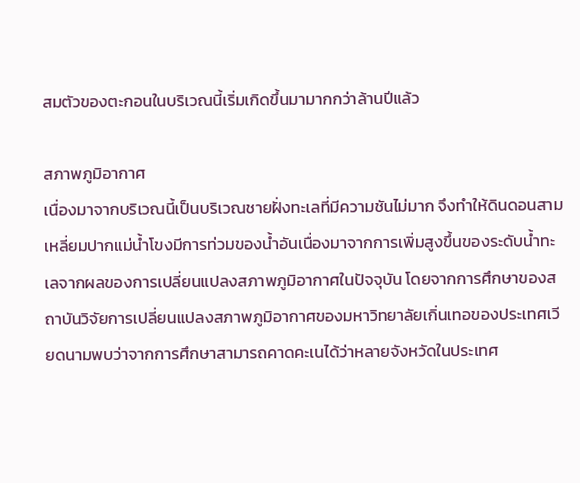สมตัวของตะกอนในบริเวณนี้เริ่มเกิดขึ้นมามากกว่าล้านปีแล้ว

สภาพภูมิอากาศ
เนื่องมาจากบริเวณนี้เป็นบริเวณชายฝั่งทะเลที่มีความชันไม่มาก จึงทำให้ดินดอนสามเหลี่ยมปากแม่น้ำโขงมีการท่วมของน้ำอันเนื่องมาจากการเพิ่มสูงขึ้นของระดับน้ำทะเลจากผลของการเปลี่ยนแปลงสภาพภูมิอากาศในปัจจุบัน โดยจากการศึกษาของสถาบันวิจัยการเปลี่ยนแปลงสภาพภูมิอากาศของมหาวิทยาลัยเกิ่นเทอของประเทศเวียดนามพบว่าจากการศึกษาสามารถคาดคะเนได้ว่าหลายจังหวัดในประเทศ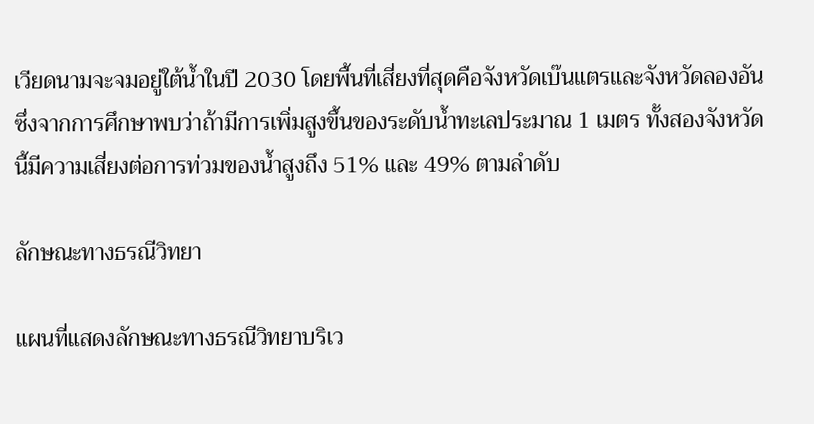เวียดนามจะจมอยู่ใต้น้ำในปี 2030 โดยพื้นที่เสี่ยงที่สุดคือจังหวัดเบ๊นแตรและจังหวัดลองอัน ซึ่งจากการศึกษาพบว่าถ้ามีการเพิ่มสูงขึ้นของระดับน้ำทะเลประมาณ 1 เมตร ทั้งสองจังหวัดนี้มีความเสี่ยงต่อการท่วมของน้ำสูงถึง 51% และ 49% ตามลำดับ

ลักษณะทางธรณีวิทยา

แผนที่แสดงลักษณะทางธรณีวิทยาบริเว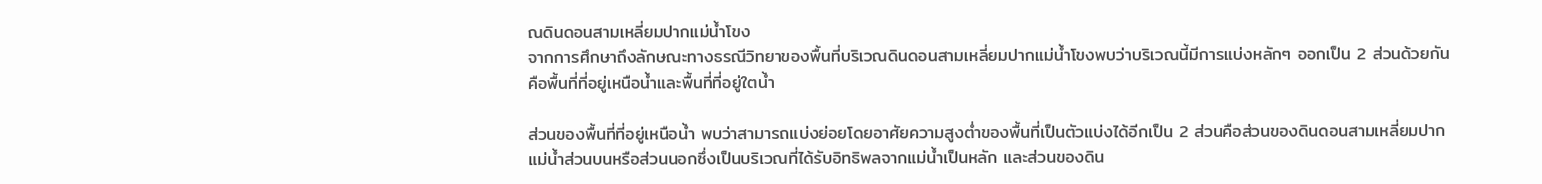ณดินดอนสามเหลี่ยมปากแม่น้ำโขง
จากการศึกษาถึงลักษณะทางธรณีวิทยาของพื้นที่บริเวณดินดอนสามเหลี่ยมปากแม่น้ำโขงพบว่าบริเวณนี้มีการแบ่งหลักๆ ออกเป็น 2 ส่วนด้วยกัน คือพื้นที่ที่อยู่เหนือน้ำและพื้นที่ที่อยู่ใตน้ำ

ส่วนของพื้นที่ที่อยู่เหนือน้ำ พบว่าสามารถแบ่งย่อยโดยอาศัยความสูงต่ำของพื้นที่เป็นตัวแบ่งได้อีกเป็น 2 ส่วนคือส่วนของดินดอนสามเหลี่ยมปากแม่น้ำส่วนบนหรือส่วนนอกซึ่งเป็นบริเวณที่ได้รับอิทธิพลจากแม่น้ำเป็นหลัก และส่วนของดิน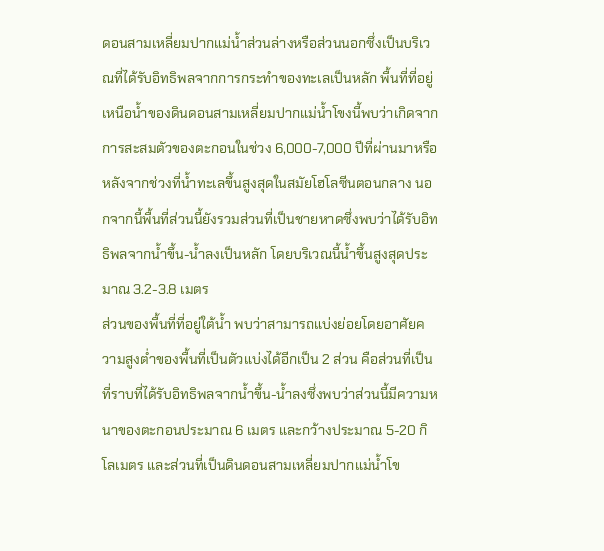ดอนสามเหลี่ยมปากแม่น้ำส่วนล่างหรือส่วนนอกซึ่งเป็นบริเวณที่ได้รับอิทธิพลจากการกระทำของทะเลเป็นหลัก พื้นที่ที่อยู่เหนือน้ำของดินดอนสามเหลี่ยมปากแม่น้ำโขงนี้พบว่าเกิดจากการสะสมตัวของตะกอนในช่วง 6,000-7,000 ปีที่ผ่านมาหรือหลังจากช่วงที่น้ำทะเลขึ้นสูงสุดในสมัยโฮโลซีนตอนกลาง นอกจากนี้พื้นที่ส่วนนี้ยังรวมส่วนที่เป็นชายหาดซึ่งพบว่าได้รับอิทธิพลจากน้ำขึ้น-น้ำลงเป็นหลัก โดยบริเวณนี้น้ำขึ้นสูงสุดประมาณ 3.2-3.8 เมตร
ส่วนของพื้นที่ที่อยู่ใต้น้ำ พบว่าสามารถแบ่งย่อยโดยอาศัยความสูงต่ำของพื้นที่เป็นตัวแบ่งได้อีกเป็น 2 ส่วน คือส่วนที่เป็นที่ราบที่ได้รับอิทธิพลจากน้ำขึ้น-น้ำลงซึ่งพบว่าส่วนนี้มีความหนาของตะกอนประมาณ 6 เมตร และกว้างประมาณ 5-20 กิโลเมตร และส่วนที่เป็นดินดอนสามเหลี่ยมปากแม่น้ำโข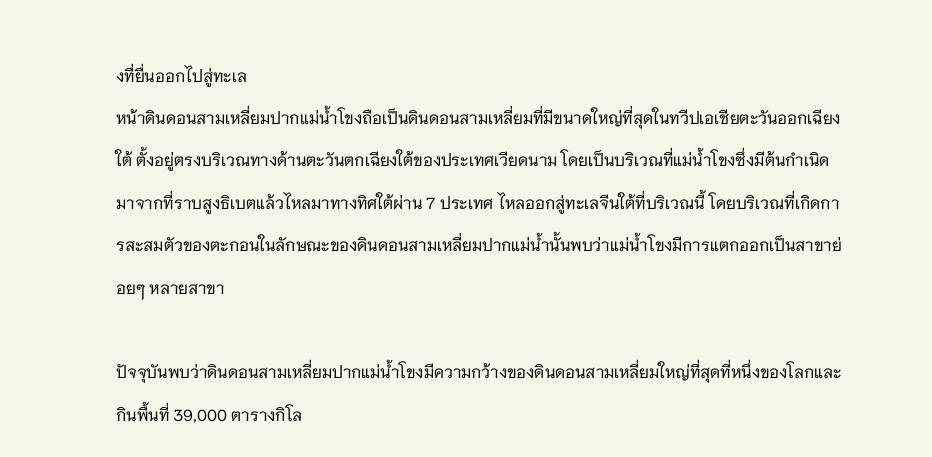งทื่ยื่นออกไปสู่ทะเล
หน้าดินดอนสามเหลี่ยมปากแม่น้ำโขงถือเป็นดินดอนสามเหลี่ยมที่มีขนาดใหญ่ที่สุดในทวีปเอเชียตะวันออกเฉียงใต้ ตั้งอยู่ตรงบริเวณทางด้านตะวันตกเฉียงใต้ของประเทศเวียดนาม โดยเป็นบริเวณที่แม่น้ำโขงซึ่งมีต้นกำเนิดมาจากที่ราบสูงธิเบตแล้วไหลมาทางทิศใต้ผ่าน 7 ประเทศ ไหลออกสู่ทะเลจีนใต้ที่บริเวณนี้ โดยบริเวณที่เกิดการสะสมตัวของตะกอนในลักษณะของดินดอนสามเหลี่ยมปากแม่น้ำนั้นพบว่าแม่น้ำโขงมีการแตกออกเป็นสาขาย่อยๆ หลายสาขา

ปัจจุบันพบว่าดินดอนสามเหลี่ยมปากแม่น้ำโขงมีความกว้างของดินดอนสามเหลี่ยมใหญ่ที่สุดที่หนึ่งของโลกและกินพื้นที่ 39,000 ตารางกิโล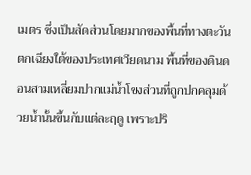เมตร ซึ่งเป็นสัดส่วนโดยมากของพื้นที่ทางตะวันตกเฉียงใต้ของประเทศเวียดนาม พื้นที่ของดินดอนสามเหลี่ยมปากแม่น้ำโขงส่วนที่ถูกปกคลุมด้วยน้ำนั้นขึ้นกับแต่ละฤดู เพราะปริ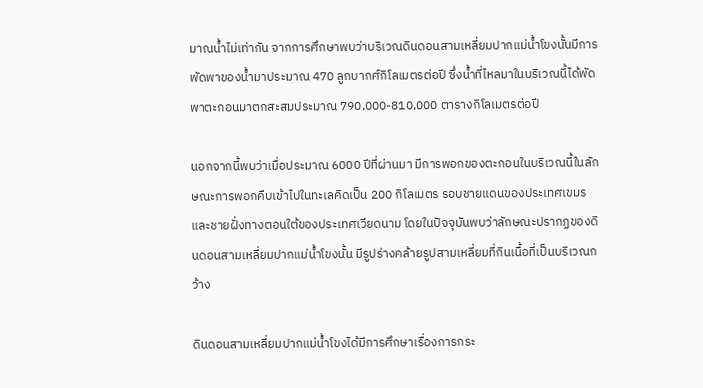มาณน้ำไม่เท่ากัน จากการศึกษาพบว่าบริเวณดินดอนสามเหลี่ยมปากแม่น้ำโขงนั้นมีการพัดพาของน้ำมาประมาณ 470 ลูกบากศ์กิโลเมตรต่อปี ซึ่งน้ำที่ไหลมาในบริเวณนี้ได้พัดพาตะกอนมาตกสะสมประมาณ 790,000-810,000 ตารางกิโลเมตรต่อปี

นอกจากนี้พบว่าเมื่อประมาณ 6000 ปีที่ผ่านมา มีการพอกของตะกอนในบริเวณนี้ในลักษณะการพอกคืบเข้าไปในทะเลคิดเป็น 200 กิโลเมตร รอบชายแดนของประเทศเขมรและชายฝั่งทางตอนใต้ของประเทศเวียดนาม โดยในปัจจุบันพบว่าลักษณะปรากฏของดินดอนสามเหลี่ยมปากแม่น้ำโขงนั้น มีรูปร่างคล้ายรูปสามเหลี่ยมที่กินเนื้อที่เป็นบริเวณกว้าง

ดินดอนสามเหลี่ยมปากแม่น้ำโขงได้มีการศึกษาเรื่องการกระ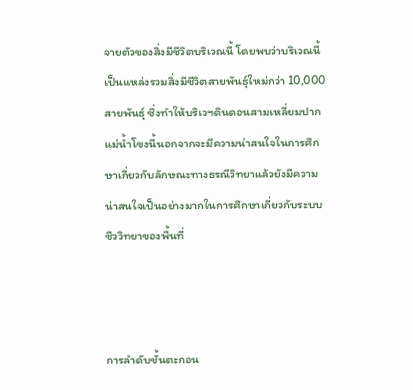จายตัวของสิ่งมีชีวิตบริเวณนี้ โดยพบว่าบริเวณนี้เป็นแหล่งรวมสิ่งมีชีวิตสายพันธุ์ใหม่กว่า 10,000 สายพันธุ์ ซึ่งทำให้บริเวฯดินดอนสามเหลี่ยมปากแม่น้ำโขงนี้นอกจากจะมีความน่าสนใจในการศึกษาเกี่ยวกับลักษณะทางธรณีวิทยาแล้วยังมีความน่าสนใจเป็นอย่างมากในการศึกษาเกี่ยวกับระบบชีววิทยาของพื้นที่



การลำดับชั้นตะกอน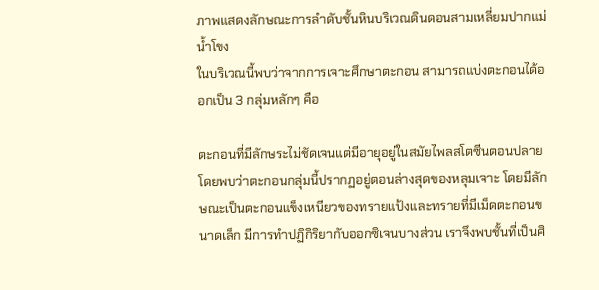ภาพแสดงลักษณะการลำดับชั้นหินบริเวณดินดอนสามเหลี่ยมปากแม่น้ำโขง
ในบริเวณนี้พบว่าจากการเจาะศึกษาตะกอน สามารถแบ่งตะกอนได้ออกเป็น 3 กลุ่มหลักๆ คือ

ตะกอนที่มีลักษระไม่ชัดเจนแต่มีอายุอยู่ในสมัยไพลสโตซีนตอนปลาย โดยพบว่าตะกอนกลุ่มนี้ปรากฏอยู่ตอนล่างสุดของหลุมเจาะ โดยมีลักษณะเป็นตะกอนแข็งเหนียวของทรายแป้งและทรายที่มีเม็ดตะกอนขนาดเล็ก มีการทำปฏิกิริยากับออกซิเจนบางส่วน เราจึงพบชั้นที่เป็นศิ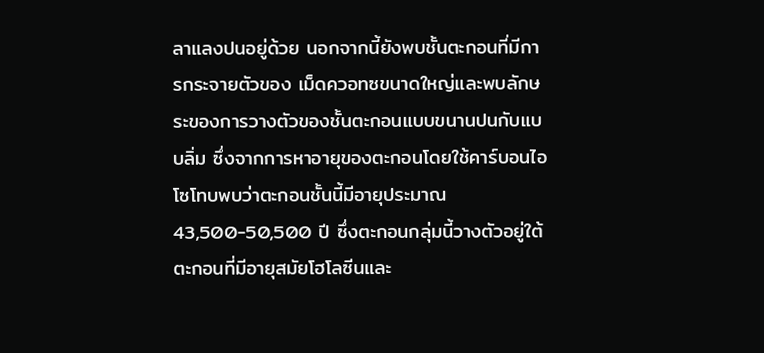ลาแลงปนอยู่ด้วย นอกจากนี้ยังพบชั้นตะกอนที่มีการกระจายตัวของ เม็ดควอทซขนาดใหญ่และพบลักษระของการวางตัวของชั้นตะกอนแบบขนานปนกับแบบลิ่ม ซึ่งจากการหาอายุของตะกอนโดยใช้คาร์บอนไอโซโทบพบว่าตะกอนชั้นนี้มีอายุประมาณ 43,500-50,500 ปี ซึ่งตะกอนกลุ่มนี้วางตัวอยู่ใต้ ตะกอนที่มีอายุสมัยโฮโลซีนและ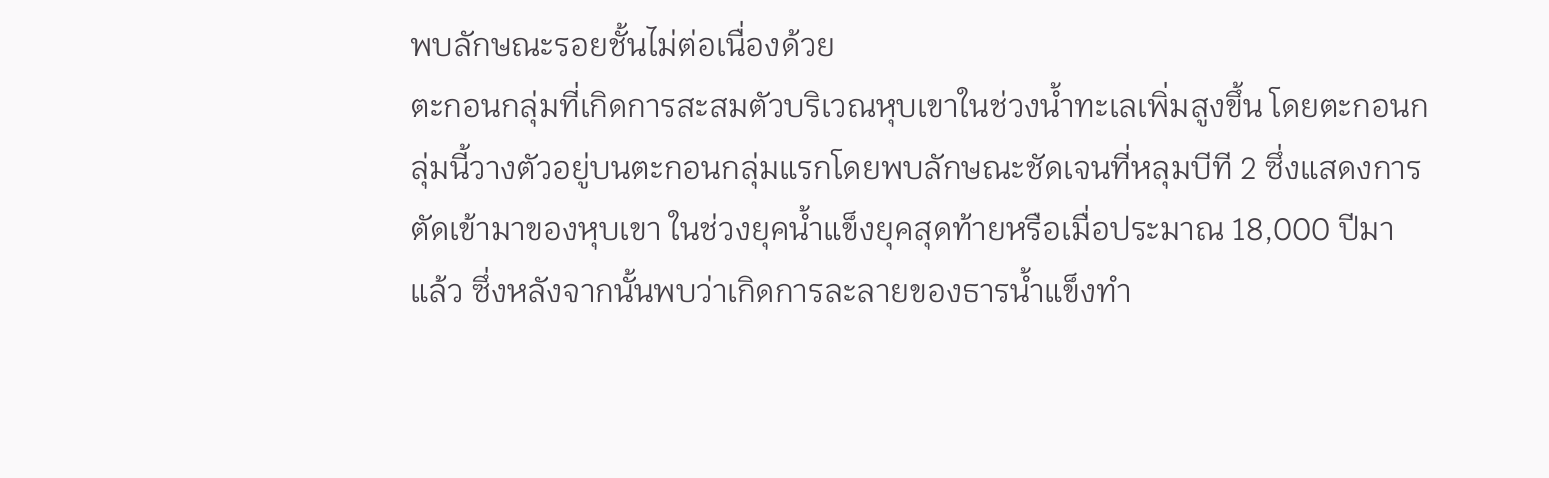พบลักษณะรอยชั้นไม่ต่อเนื่องด้วย
ตะกอนกลุ่มที่เกิดการสะสมตัวบริเวณหุบเขาในช่วงน้ำทะเลเพิ่มสูงขึ้น โดยตะกอนกลุ่มนี้วางตัวอยู่บนตะกอนกลุ่มแรกโดยพบลักษณะชัดเจนที่หลุมบีที 2 ซึ่งแสดงการตัดเข้ามาของหุบเขา ในช่วงยุคน้ำแข็งยุคสุดท้ายหรือเมื่อประมาณ 18,000 ปีมาแล้ว ซึ่งหลังจากนั้นพบว่าเกิดการละลายของธารน้ำแข็งทำ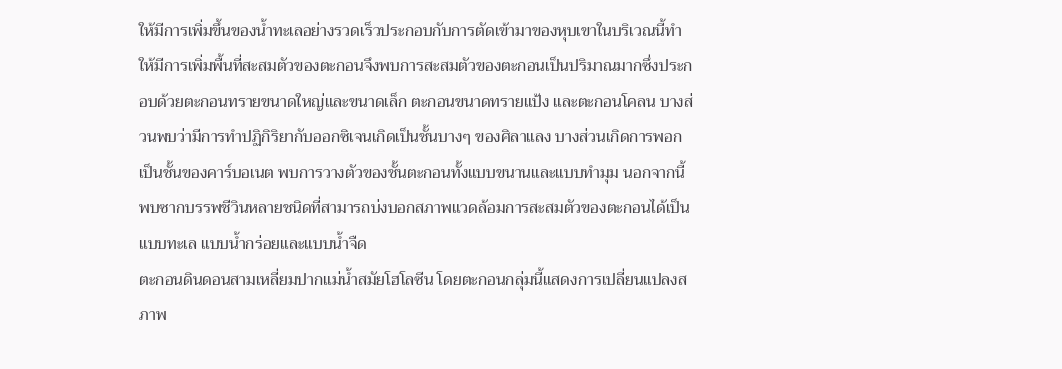ให้มีการเพิ่มขึ้นของน้ำทะเลอย่างรวดเร็วประกอบกับการตัดเข้ามาของหุบเขาในบริเวณนี้ทำให้มีการเพิ่มพื้นที่สะสมตัวของตะกอนจึงพบการสะสมตัวของตะกอนเป็นปริมาณมากซึ่งประกอบด้วยตะกอนทรายขนาดใหญ่และขนาดเล็ก ตะกอนขนาดทรายแป้ง และตะกอนโคลน บางส่วนพบว่ามีการทำปฏิกิริยากับออกซิเจนเกิดเป็นชั้นบางๆ ของศิลาแลง บางส่วนเกิดการพอกเป็นชั้นของคาร์บอเนต พบการวางตัวของชั้นตะกอนทั้งแบบขนานและแบบทำมุม นอกจากนี้พบซากบรรพชีวินหลายชนิดที่สามารถบ่งบอกสภาพแวดล้อมการสะสมตัวของตะกอนได้เป็นแบบทะเล แบบน้ำกร่อยและแบบน้ำจืด
ตะกอนดินดอนสามเหลี่ยมปากแม่น้ำสมัยโฮโลซีน โดยตะกอนกลุ่มนี้แสดงการเปลี่ยนแปลงสภาพ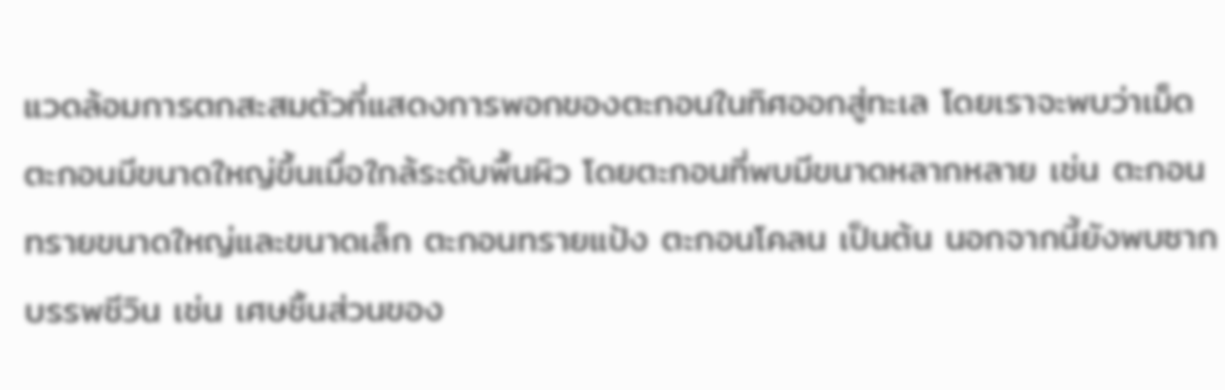แวดล้อมการตกสะสมตัวที่แสดงการพอกของตะกอนในทิศออกสู่ทะเล โดยเราจะพบว่าเม็ดตะกอนมีขนาดใหญ่ขึ้นเมื่อใกล้ระดับพื้นผิว โดยตะกอนที่พบมีขนาดหลากหลาย เช่น ตะกอนทรายขนาดใหญ่และขนาดเล็ก ตะกอนทรายแป้ง ตะกอนโคลน เป็นต้น นอกจากนี้ยังพบซากบรรพชีวิน เช่น เศษชิ้นส่วนของ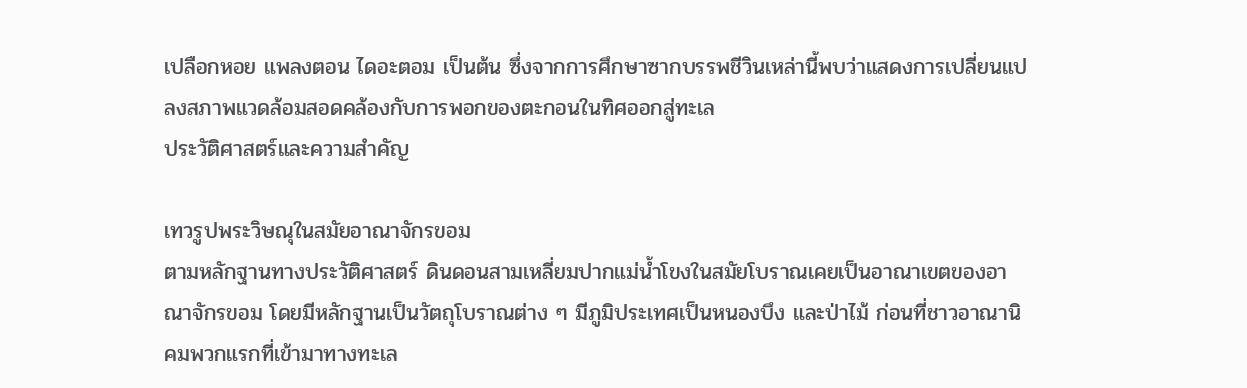เปลือกหอย แพลงตอน ไดอะตอม เป็นต้น ซึ่งจากการศึกษาซากบรรพชีวินเหล่านี้พบว่าแสดงการเปลี่ยนแปลงสภาพแวดล้อมสอดคล้องกับการพอกของตะกอนในทิศออกสู่ทะเล
ประวัติศาสตร์และความสำคัญ

เทวรูปพระวิษณุในสมัยอาณาจักรขอม
ตามหลักฐานทางประวัติศาสตร์ ดินดอนสามเหลี่ยมปากแม่น้ำโขงในสมัยโบราณเคยเป็นอาณาเขตของอาณาจักรขอม โดยมีหลักฐานเป็นวัตถุโบราณต่าง ๆ มีภูมิประเทศเป็นหนองบึง และป่าไม้ ก่อนที่ชาวอาณานิคมพวกแรกที่เข้ามาทางทะเล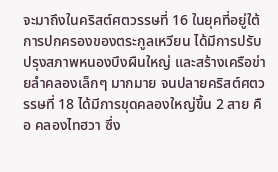จะมาถึงในคริสต์ศตวรรษที่ 16 ในยุคที่อยู่ใต้การปกครองของตระกูลเหวียน ได้มีการปรับปรุงสภาพหนองบึงผืนใหญ่ และสร้างเครือข่ายลำคลองเล็กๆ มากมาย จนปลายคริสต์ศตวรรษที่ 18 ได้มีการขุดคลองใหญ่ขึ้น 2 สาย คือ คลองไทฮวา ซึ่ง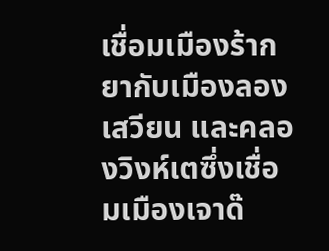เชื่อมเมืองร้ากยากับเมืองลองเสวียน และคลองวิงห์เตซึ่งเชื่อมเมืองเจาด๊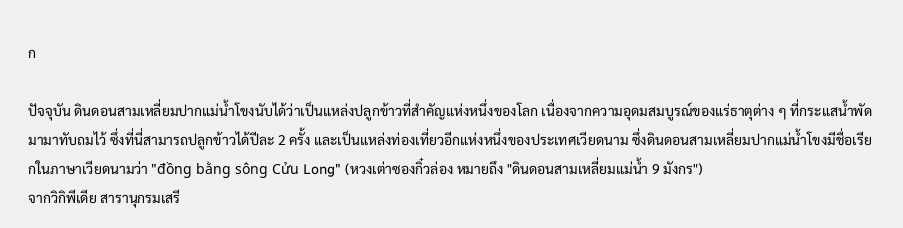ก

ปัจจุบัน ดินดอนสามเหลี่ยมปากแม่น้ำโขงนับได้ว่าเป็นแหล่งปลูกข้าวที่สำคัญแห่งหนึ่งของโลก เนื่องจากความอุดมสมบูรณ์ของแร่ธาตุต่าง ๆ ที่กระแสน้ำพัดมามาทับถมไว้ ซึ่งที่นี่สามารถปลูกข้าวได้ปีละ 2 ครั้ง และเป็นแหล่งท่องเที่ยวอีกแห่งหนึ่งของประเทศเวียดนาม ซึ่งดินดอนสามเหลี่ยมปากแม่น้ำโขงมีชื่อเรียกในภาษาเวียดนามว่า "đồng bằng sông Cửu Long" (หวงเต่าซองกิ๋วล่อง หมายถึง "ดินดอนสามเหลี่ยมแม่น้ำ 9 มังกร")
จากวิกิพีเดีย สารานุกรมเสรี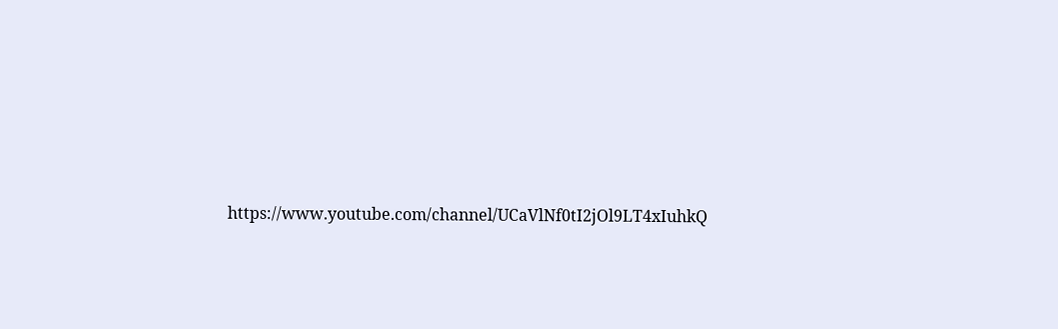https://www.youtube.com/channel/UCaVlNf0tI2jOl9LT4xIuhkQ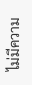ไม่มีความ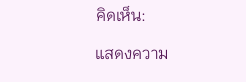คิดเห็น:

แสดงความ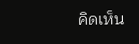คิดเห็น